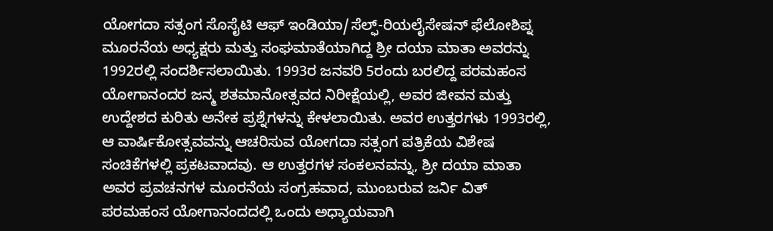ಯೋಗದಾ ಸತ್ಸಂಗ ಸೊಸೈಟಿ ಆಫ್ ಇಂಡಿಯಾ/ಸೆಲ್ಫ್-ರಿಯಲೈಸೇಷನ್ ಫೆಲೋಶಿಪ್ನ ಮೂರನೆಯ ಅಧ್ಯಕ್ಷರು ಮತ್ತು ಸಂಘಮಾತೆಯಾಗಿದ್ದ ಶ್ರೀ ದಯಾ ಮಾತಾ ಅವರನ್ನು 1992ರಲ್ಲಿ ಸಂದರ್ಶಿಸಲಾಯಿತು. 1993ರ ಜನವರಿ 5ರಂದು ಬರಲಿದ್ದ ಪರಮಹಂಸ ಯೋಗಾನಂದರ ಜನ್ಮ ಶತಮಾನೋತ್ಸವದ ನಿರೀಕ್ಷೆಯಲ್ಲಿ, ಅವರ ಜೀವನ ಮತ್ತು ಉದ್ದೇಶದ ಕುರಿತು ಅನೇಕ ಪ್ರಶ್ನೆಗಳನ್ನು ಕೇಳಲಾಯಿತು. ಅವರ ಉತ್ತರಗಳು 1993ರಲ್ಲಿ, ಆ ವಾರ್ಷಿಕೋತ್ಸವವನ್ನು ಆಚರಿಸುವ ಯೋಗದಾ ಸತ್ಸಂಗ ಪತ್ರಿಕೆಯ ವಿಶೇಷ ಸಂಚಿಕೆಗಳಲ್ಲಿ ಪ್ರಕಟವಾದವು. ಆ ಉತ್ತರಗಳ ಸಂಕಲನವನ್ನು, ಶ್ರೀ ದಯಾ ಮಾತಾ ಅವರ ಪ್ರವಚನಗಳ ಮೂರನೆಯ ಸಂಗ್ರಹವಾದ, ಮುಂಬರುವ ಜರ್ನಿ ವಿತ್ ಪರಮಹಂಸ ಯೋಗಾನಂದದಲ್ಲಿ ಒಂದು ಅಧ್ಯಾಯವಾಗಿ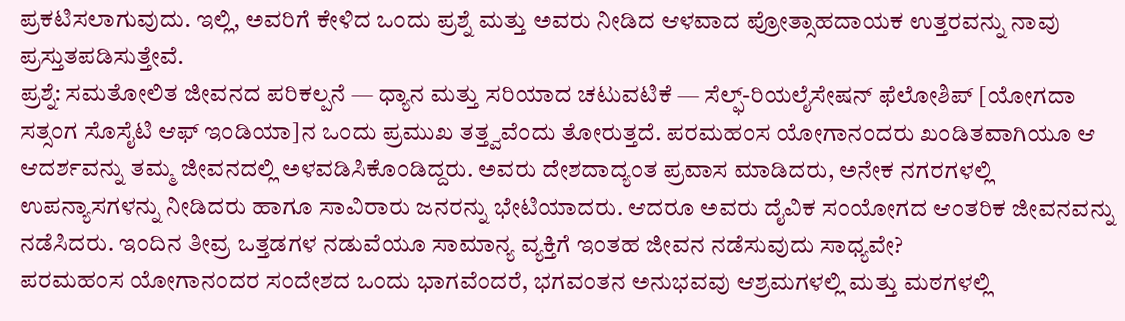ಪ್ರಕಟಿಸಲಾಗುವುದು. ಇಲ್ಲಿ, ಅವರಿಗೆ ಕೇಳಿದ ಒಂದು ಪ್ರಶ್ನೆ ಮತ್ತು ಅವರು ನೀಡಿದ ಆಳವಾದ ಪ್ರೋತ್ಸಾಹದಾಯಕ ಉತ್ತರವನ್ನು ನಾವು ಪ್ರಸ್ತುತಪಡಿಸುತ್ತೇವೆ.
ಪ್ರಶ್ನೆ: ಸಮತೋಲಿತ ಜೀವನದ ಪರಿಕಲ್ಪನೆ — ಧ್ಯಾನ ಮತ್ತು ಸರಿಯಾದ ಚಟುವಟಿಕೆ — ಸೆಲ್ಫ್-ರಿಯಲೈಸೇಷನ್ ಫೆಲೋಶಿಪ್ [ಯೋಗದಾ ಸತ್ಸಂಗ ಸೊಸೈಟಿ ಆಫ್ ಇಂಡಿಯಾ]ನ ಒಂದು ಪ್ರಮುಖ ತತ್ತ್ವವೆಂದು ತೋರುತ್ತದೆ. ಪರಮಹಂಸ ಯೋಗಾನಂದರು ಖಂಡಿತವಾಗಿಯೂ ಆ ಆದರ್ಶವನ್ನು ತಮ್ಮ ಜೀವನದಲ್ಲಿ ಅಳವಡಿಸಿಕೊಂಡಿದ್ದರು. ಅವರು ದೇಶದಾದ್ಯಂತ ಪ್ರವಾಸ ಮಾಡಿದರು, ಅನೇಕ ನಗರಗಳಲ್ಲಿ ಉಪನ್ಯಾಸಗಳನ್ನು ನೀಡಿದರು ಹಾಗೂ ಸಾವಿರಾರು ಜನರನ್ನು ಭೇಟಿಯಾದರು. ಆದರೂ ಅವರು ದೈವಿಕ ಸಂಯೋಗದ ಆಂತರಿಕ ಜೀವನವನ್ನು ನಡೆಸಿದರು. ಇಂದಿನ ತೀವ್ರ ಒತ್ತಡಗಳ ನಡುವೆಯೂ ಸಾಮಾನ್ಯ ವ್ಯಕ್ತಿಗೆ ಇಂತಹ ಜೀವನ ನಡೆಸುವುದು ಸಾಧ್ಯವೇ?
ಪರಮಹಂಸ ಯೋಗಾನಂದರ ಸಂದೇಶದ ಒಂದು ಭಾಗವೆಂದರೆ, ಭಗವಂತನ ಅನುಭವವು ಆಶ್ರಮಗಳಲ್ಲಿ ಮತ್ತು ಮಠಗಳಲ್ಲಿ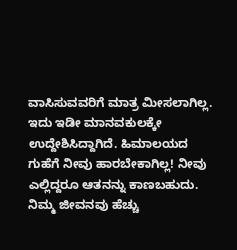ವಾಸಿಸುವವರಿಗೆ ಮಾತ್ರ ಮೀಸಲಾಗಿಲ್ಲ. ಇದು ಇಡೀ ಮಾನವಕುಲಕ್ಕೇ ಉದ್ದೇಶಿಸಿದ್ದಾಗಿದೆ. ಹಿಮಾಲಯದ ಗುಹೆಗೆ ನೀವು ಹಾರಬೇಕಾಗಿಲ್ಲ! ನೀವು ಎಲ್ಲಿದ್ದರೂ ಆತನನ್ನು ಕಾಣಬಹುದು. ನಿಮ್ಮ ಜೀವನವು ಹೆಚ್ಚು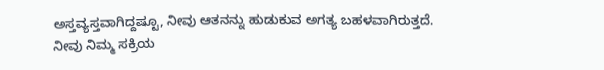ಅಸ್ತವ್ಯಸ್ತವಾಗಿದ್ದಷ್ಟೂ, ನೀವು ಆತನನ್ನು ಹುಡುಕುವ ಅಗತ್ಯ ಬಹಳವಾಗಿರುತ್ತದೆ.
ನೀವು ನಿಮ್ಮ ಸಕ್ರಿಯ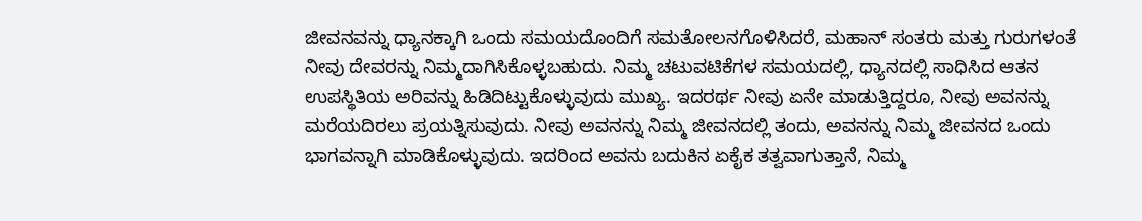ಜೀವನವನ್ನು ಧ್ಯಾನಕ್ಕಾಗಿ ಒಂದು ಸಮಯದೊಂದಿಗೆ ಸಮತೋಲನಗೊಳಿಸಿದರೆ, ಮಹಾನ್ ಸಂತರು ಮತ್ತು ಗುರುಗಳಂತೆ ನೀವು ದೇವರನ್ನು ನಿಮ್ಮದಾಗಿಸಿಕೊಳ್ಳಬಹುದು. ನಿಮ್ಮ ಚಟುವಟಿಕೆಗಳ ಸಮಯದಲ್ಲಿ, ಧ್ಯಾನದಲ್ಲಿ ಸಾಧಿಸಿದ ಆತನ ಉಪಸ್ಥಿತಿಯ ಅರಿವನ್ನು ಹಿಡಿದಿಟ್ಟುಕೊಳ್ಳುವುದು ಮುಖ್ಯ. ಇದರರ್ಥ ನೀವು ಏನೇ ಮಾಡುತ್ತಿದ್ದರೂ, ನೀವು ಅವನನ್ನು ಮರೆಯದಿರಲು ಪ್ರಯತ್ನಿಸುವುದು. ನೀವು ಅವನನ್ನು ನಿಮ್ಮ ಜೀವನದಲ್ಲಿ ತಂದು, ಅವನನ್ನು ನಿಮ್ಮ ಜೀವನದ ಒಂದು ಭಾಗವನ್ನಾಗಿ ಮಾಡಿಕೊಳ್ಳುವುದು. ಇದರಿಂದ ಅವನು ಬದುಕಿನ ಏಕೈಕ ತತ್ವವಾಗುತ್ತಾನೆ, ನಿಮ್ಮ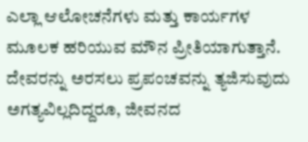ಎಲ್ಲಾ ಆಲೋಚನೆಗಳು ಮತ್ತು ಕಾರ್ಯಗಳ ಮೂಲಕ ಹರಿಯುವ ಮೌನ ಪ್ರೀತಿಯಾಗುತ್ತಾನೆ.
ದೇವರನ್ನು ಅರಸಲು ಪ್ರಪಂಚವನ್ನು ತ್ಯಜಿಸುವುದು ಅಗತ್ಯವಿಲ್ಲದಿದ್ದರೂ, ಜೀವನದ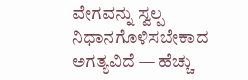ವೇಗವನ್ನು ಸ್ವಲ್ಪ ನಿಧಾನಗೊಳಿಸಬೇಕಾದ ಅಗತ್ಯವಿದೆ — ಹೆಚ್ಚು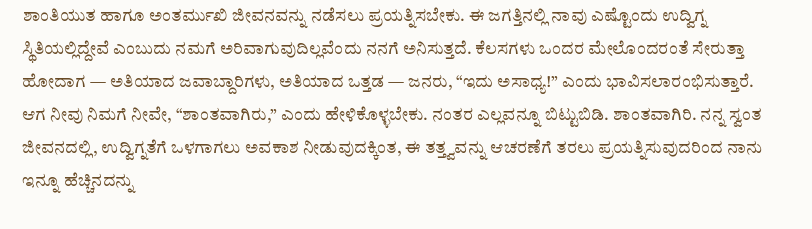ಶಾಂತಿಯುತ ಹಾಗೂ ಅಂತರ್ಮುಖಿ ಜೀವನವನ್ನು ನಡೆಸಲು ಪ್ರಯತ್ನಿಸಬೇಕು. ಈ ಜಗತ್ತಿನಲ್ಲಿ ನಾವು ಎಷ್ಟೊಂದು ಉದ್ವಿಗ್ನ ಸ್ಥಿತಿಯಲ್ಲಿದ್ದೇವೆ ಎಂಬುದು ನಮಗೆ ಅರಿವಾಗುವುದಿಲ್ಲವೆಂದು ನನಗೆ ಅನಿಸುತ್ತದೆ. ಕೆಲಸಗಳು ಒಂದರ ಮೇಲೊಂದರಂತೆ ಸೇರುತ್ತಾ ಹೋದಾಗ — ಅತಿಯಾದ ಜವಾಬ್ದಾರಿಗಳು, ಅತಿಯಾದ ಒತ್ತಡ — ಜನರು, “ಇದು ಅಸಾಧ್ಯ!” ಎಂದು ಭಾವಿಸಲಾರಂಭಿಸುತ್ತಾರೆ. ಆಗ ನೀವು ನಿಮಗೆ ನೀವೇ, “ಶಾಂತವಾಗಿರು,” ಎಂದು ಹೇಳಿಕೊಳ್ಳಬೇಕು. ನಂತರ ಎಲ್ಲವನ್ನೂ ಬಿಟ್ಟುಬಿಡಿ. ಶಾಂತವಾಗಿರಿ. ನನ್ನ ಸ್ವಂತ ಜೀವನದಲ್ಲಿ, ಉದ್ವಿಗ್ನತೆಗೆ ಒಳಗಾಗಲು ಅವಕಾಶ ನೀಡುವುದಕ್ಕಿಂತ, ಈ ತತ್ತ್ವವನ್ನು ಆಚರಣೆಗೆ ತರಲು ಪ್ರಯತ್ನಿಸುವುದರಿಂದ ನಾನು ಇನ್ನೂ ಹೆಚ್ಚಿನದನ್ನು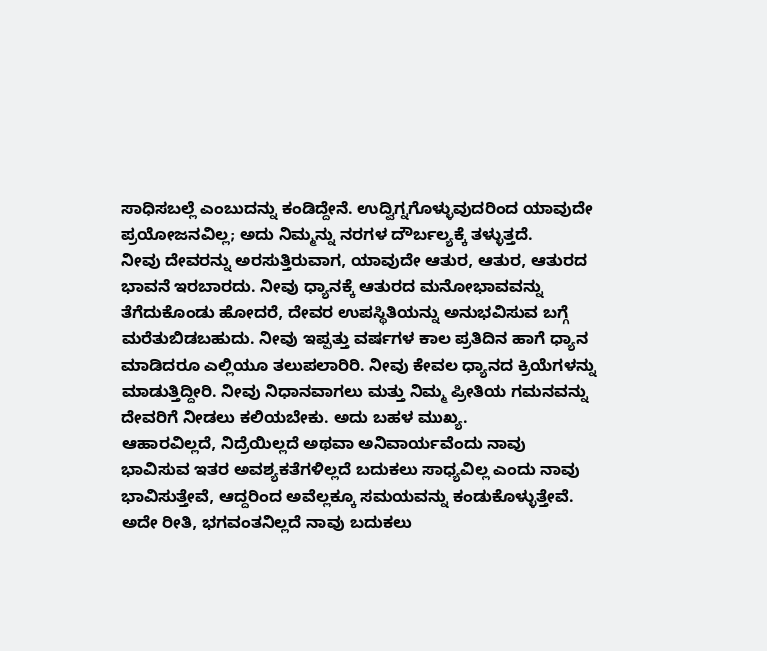ಸಾಧಿಸಬಲ್ಲೆ ಎಂಬುದನ್ನು ಕಂಡಿದ್ದೇನೆ. ಉದ್ವಿಗ್ನಗೊಳ್ಳುವುದರಿಂದ ಯಾವುದೇ ಪ್ರಯೋಜನವಿಲ್ಲ; ಅದು ನಿಮ್ಮನ್ನು ನರಗಳ ದೌರ್ಬಲ್ಯಕ್ಕೆ ತಳ್ಳುತ್ತದೆ.
ನೀವು ದೇವರನ್ನು ಅರಸುತ್ತಿರುವಾಗ, ಯಾವುದೇ ಆತುರ, ಆತುರ, ಆತುರದ ಭಾವನೆ ಇರಬಾರದು. ನೀವು ಧ್ಯಾನಕ್ಕೆ ಆತುರದ ಮನೋಭಾವವನ್ನು ತೆಗೆದುಕೊಂಡು ಹೋದರೆ, ದೇವರ ಉಪಸ್ಥಿತಿಯನ್ನು ಅನುಭವಿಸುವ ಬಗ್ಗೆ ಮರೆತುಬಿಡಬಹುದು. ನೀವು ಇಪ್ಪತ್ತು ವರ್ಷಗಳ ಕಾಲ ಪ್ರತಿದಿನ ಹಾಗೆ ಧ್ಯಾನ ಮಾಡಿದರೂ ಎಲ್ಲಿಯೂ ತಲುಪಲಾರಿರಿ. ನೀವು ಕೇವಲ ಧ್ಯಾನದ ಕ್ರಿಯೆಗಳನ್ನು ಮಾಡುತ್ತಿದ್ದೀರಿ. ನೀವು ನಿಧಾನವಾಗಲು ಮತ್ತು ನಿಮ್ಮ ಪ್ರೀತಿಯ ಗಮನವನ್ನು ದೇವರಿಗೆ ನೀಡಲು ಕಲಿಯಬೇಕು. ಅದು ಬಹಳ ಮುಖ್ಯ.
ಆಹಾರವಿಲ್ಲದೆ, ನಿದ್ರೆಯಿಲ್ಲದೆ ಅಥವಾ ಅನಿವಾರ್ಯವೆಂದು ನಾವು ಭಾವಿಸುವ ಇತರ ಅವಶ್ಯಕತೆಗಳಿಲ್ಲದೆ ಬದುಕಲು ಸಾಧ್ಯವಿಲ್ಲ ಎಂದು ನಾವು ಭಾವಿಸುತ್ತೇವೆ, ಆದ್ದರಿಂದ ಅವೆಲ್ಲಕ್ಕೂ ಸಮಯವನ್ನು ಕಂಡುಕೊಳ್ಳುತ್ತೇವೆ. ಅದೇ ರೀತಿ, ಭಗವಂತನಿಲ್ಲದೆ ನಾವು ಬದುಕಲು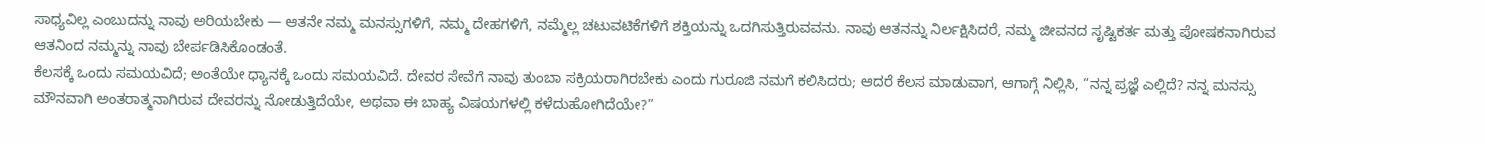ಸಾಧ್ಯವಿಲ್ಲ ಎಂಬುದನ್ನು ನಾವು ಅರಿಯಬೇಕು — ಆತನೇ ನಮ್ಮ ಮನಸ್ಸುಗಳಿಗೆ, ನಮ್ಮ ದೇಹಗಳಿಗೆ, ನಮ್ಮೆಲ್ಲ ಚಟುವಟಿಕೆಗಳಿಗೆ ಶಕ್ತಿಯನ್ನು ಒದಗಿಸುತ್ತಿರುವವನು. ನಾವು ಆತನನ್ನು ನಿರ್ಲಕ್ಷಿಸಿದರೆ, ನಮ್ಮ ಜೀವನದ ಸೃಷ್ಟಿಕರ್ತ ಮತ್ತು ಪೋಷಕನಾಗಿರುವ ಆತನಿಂದ ನಮ್ಮನ್ನು ನಾವು ಬೇರ್ಪಡಿಸಿಕೊಂಡಂತೆ.
ಕೆಲಸಕ್ಕೆ ಒಂದು ಸಮಯವಿದೆ; ಅಂತೆಯೇ ಧ್ಯಾನಕ್ಕೆ ಒಂದು ಸಮಯವಿದೆ. ದೇವರ ಸೇವೆಗೆ ನಾವು ತುಂಬಾ ಸಕ್ರಿಯರಾಗಿರಬೇಕು ಎಂದು ಗುರೂಜಿ ನಮಗೆ ಕಲಿಸಿದರು; ಆದರೆ ಕೆಲಸ ಮಾಡುವಾಗ, ಆಗಾಗ್ಗೆ ನಿಲ್ಲಿಸಿ, “ನನ್ನ ಪ್ರಜ್ಞೆ ಎಲ್ಲಿದೆ? ನನ್ನ ಮನಸ್ಸು ಮೌನವಾಗಿ ಅಂತರಾತ್ಮನಾಗಿರುವ ದೇವರನ್ನು ನೋಡುತ್ತಿದೆಯೇ, ಅಥವಾ ಈ ಬಾಹ್ಯ ವಿಷಯಗಳಲ್ಲಿ ಕಳೆದುಹೋಗಿದೆಯೇ?”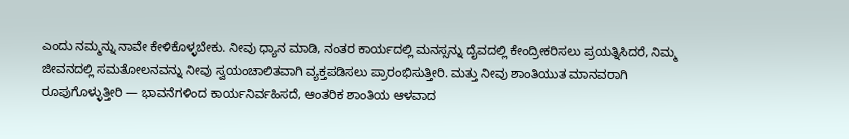ಎಂದು ನಮ್ಮನ್ನು ನಾವೇ ಕೇಳಿಕೊಳ್ಳಬೇಕು. ನೀವು ಧ್ಯಾನ ಮಾಡಿ, ನಂತರ ಕಾರ್ಯದಲ್ಲಿ ಮನಸ್ಸನ್ನು ದೈವದಲ್ಲಿ ಕೇಂದ್ರೀಕರಿಸಲು ಪ್ರಯತ್ನಿಸಿದರೆ, ನಿಮ್ಮ ಜೀವನದಲ್ಲಿ ಸಮತೋಲನವನ್ನು ನೀವು ಸ್ವಯಂಚಾಲಿತವಾಗಿ ವ್ಯಕ್ತಪಡಿಸಲು ಪ್ರಾರಂಭಿಸುತ್ತೀರಿ. ಮತ್ತು ನೀವು ಶಾಂತಿಯುತ ಮಾನವರಾಗಿ ರೂಪುಗೊಳ್ಳುತ್ತೀರಿ — ಭಾವನೆಗಳಿಂದ ಕಾರ್ಯನಿರ್ವಹಿಸದೆ, ಆಂತರಿಕ ಶಾಂತಿಯ ಆಳವಾದ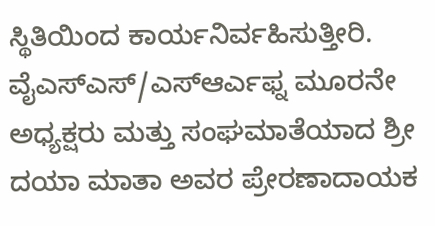ಸ್ಥಿತಿಯಿಂದ ಕಾರ್ಯನಿರ್ವಹಿಸುತ್ತೀರಿ.
ವೈಎಸ್ಎಸ್/ಎಸ್ಆರ್ಎಫ್ನ ಮೂರನೇ ಅಧ್ಯಕ್ಷರು ಮತ್ತು ಸಂಘಮಾತೆಯಾದ ಶ್ರೀ ದಯಾ ಮಾತಾ ಅವರ ಪ್ರೇರಣಾದಾಯಕ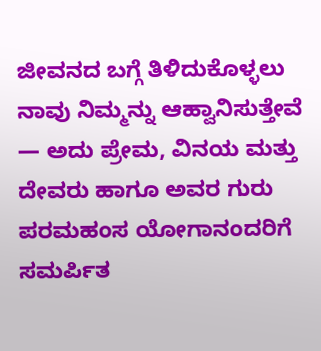ಜೀವನದ ಬಗ್ಗೆ ತಿಳಿದುಕೊಳ್ಳಲು ನಾವು ನಿಮ್ಮನ್ನು ಆಹ್ವಾನಿಸುತ್ತೇವೆ — ಅದು ಪ್ರೇಮ, ವಿನಯ ಮತ್ತು ದೇವರು ಹಾಗೂ ಅವರ ಗುರು ಪರಮಹಂಸ ಯೋಗಾನಂದರಿಗೆ ಸಮರ್ಪಿತ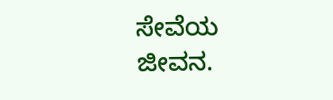ಸೇವೆಯ ಜೀವನ.